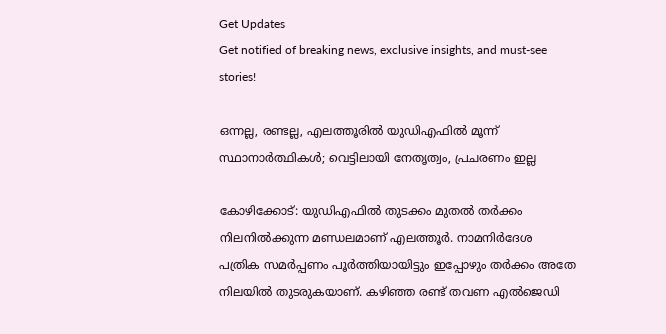Get Updates
Get notified of breaking news, exclusive insights, and must-see stories!

ഒന്നല്ല, രണ്ടല്ല, എലത്തൂരില്‍ യുഡിഎഫില്‍ മൂന്ന് സ്ഥാനാര്‍ത്ഥികള്‍; വെട്ടിലായി നേതൃത്വം, പ്രചരണം ഇല്ല

കോഴിക്കോട്: യുഡിഎഫില്‍ തുടക്കം മുതല്‍ തര്‍ക്കം നിലനില്‍ക്കുന്ന മണ്ഡലമാണ് എലത്തൂര്‍. നാമനിര്‍ദേശ പത്രിക സമര്‍പ്പണം പൂര്‍ത്തിയായിട്ടും ഇപ്പോഴും തര്‍ക്കം അതേ നിലയില്‍ തുടരുകയാണ്. കഴിഞ്ഞ രണ്ട് തവണ എല്‍ജെഡി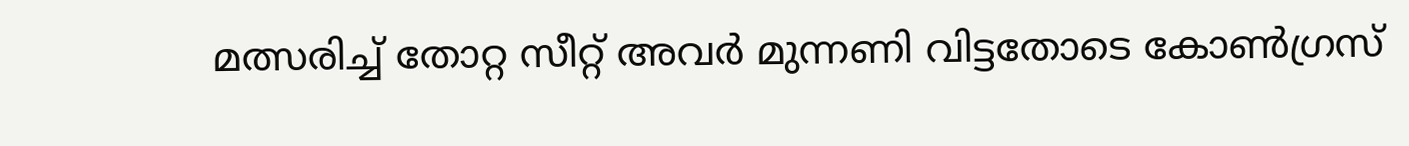മത്സരിച്ച് തോറ്റ സീറ്റ് അവര്‍ മുന്നണി വിട്ടതോടെ കോണ്‍ഗ്രസ്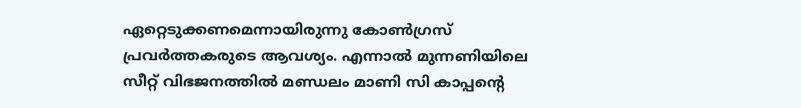ഏറ്റെടുക്കണമെന്നായിരുന്നു കോണ്‍ഗ്രസ് പ്രവര്‍ത്തകരുടെ ആവശ്യം. എന്നാല്‍ മുന്നണിയിലെ സീറ്റ് വിഭജനത്തില്‍ മണ്ഡലം മാണി സി കാപ്പന്‍റെ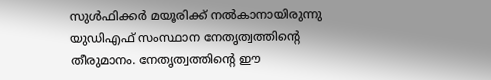സുള്‍ഫിക്കര്‍ മയൂരിക്ക് നല്‍കാനായിരുന്നു യുഡിഎഫ് സംസ്ഥാന നേതൃത്വത്തിന്‍റെ തീരുമാനം. നേതൃത്വത്തിന്‍റെ ഈ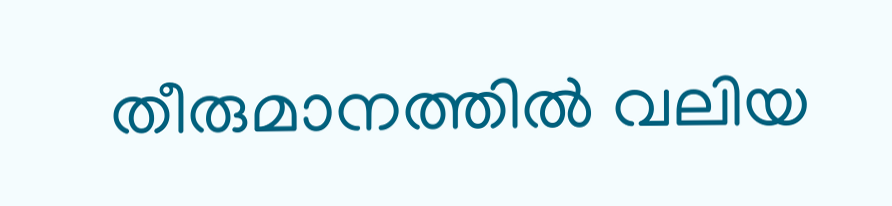തീരുമാനത്തില്‍ വലിയ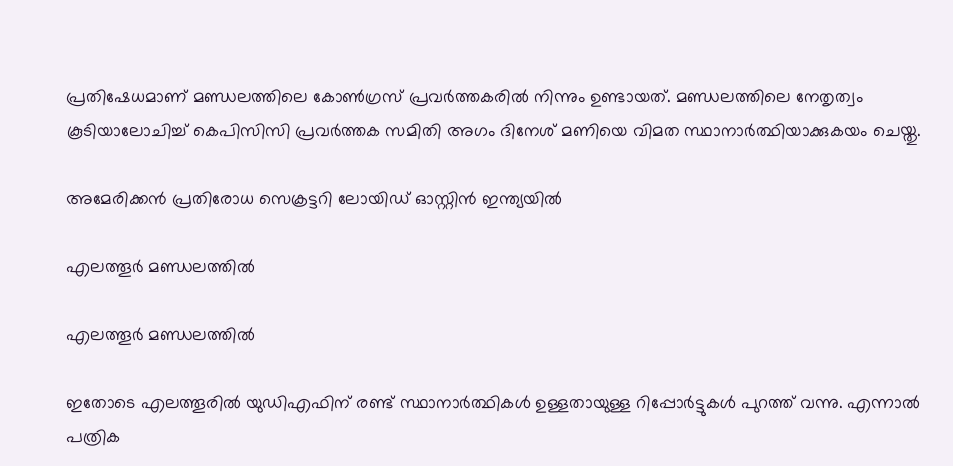പ്രതിഷേധമാണ് മണ്ഡലത്തിലെ കോണ്‍ഗ്രസ് പ്രവര്‍ത്തകരില്‍ നിന്നും ഉണ്ടായത്. മണ്ഡലത്തിലെ നേതൃത്വം കൂടിയാലോചിച്ച് കെപിസിസി പ്രവര്‍ത്തക സമിതി അഗം ദിനേശ് മണിയെ വിമത സ്ഥാനാര്‍ത്ഥിയാക്കുകയം ചെയ്തു.

അമേരിക്കന്‍ പ്രതിരോധ സെക്രട്ടറി ലോയിഡ് ഓസ്റ്റിന്‍ ഇന്ത്യയില്‍

എലത്തൂര്‍ മണ്ഡലത്തില്‍

എലത്തൂര്‍ മണ്ഡലത്തില്‍

ഇതോടെ എലത്തൂരില്‍ യുഡിഎഫിന് രണ്ട് സ്ഥാനാര്‍ത്ഥികള്‍ ഉള്ളതായുള്ള റിപ്പോര്‍ട്ടുകള്‍ പുറത്ത് വന്നു. എന്നാല്‍ പത്രിക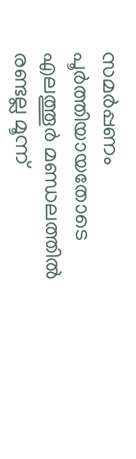സമര്‍പ്പണം പൂര്‍ത്തിയായതോടെ എലത്തൂര്‍ മണ്ഡലത്തില്‍ രണ്ടല്ല മൂന്ന്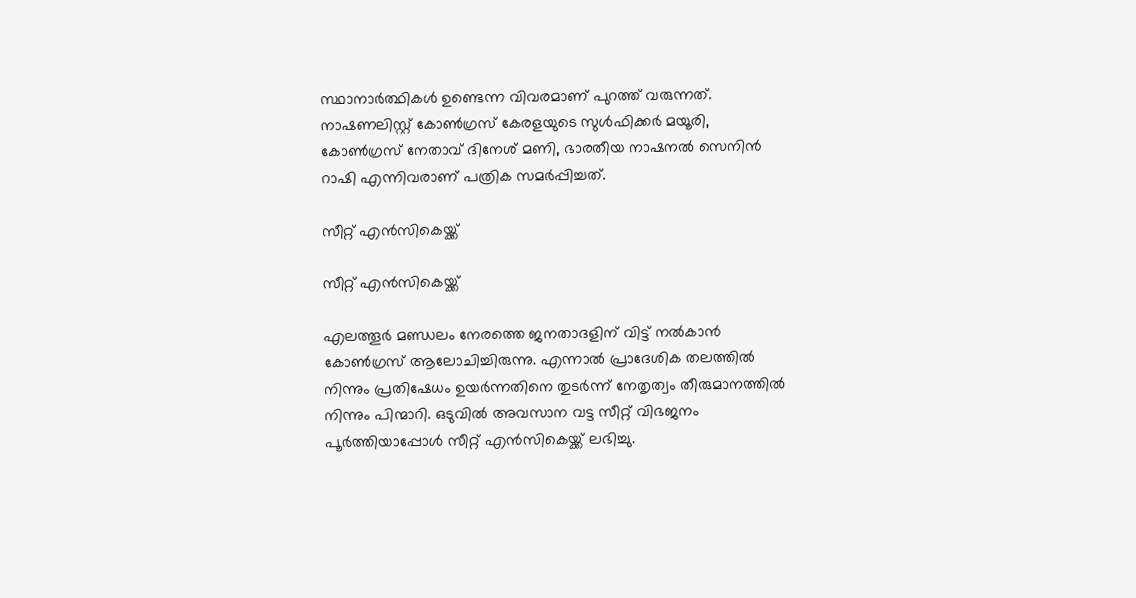സ്ഥാനാര്‍ത്ഥികള്‍ ഉണ്ടെന്ന വിവരമാണ് പുറത്ത് വരുന്നത്. നാഷണലിസ്റ്റ് കോണ്‍ഗ്രസ് കേരളയുടെ സുള്‍ഫിക്കര്‍ മയൂരി, കോണ്‍ഗ്രസ് നേതാവ് ദിനേശ് മണി, ഭാരതീയ നാഷനൽ സെനിൻ റാഷി എന്നിവരാണ് പത്രിക സമര്‍പ്പിച്ചത്.

സീറ്റ് എന്‍സികെയ്ക്ക്

സീറ്റ് എന്‍സികെയ്ക്ക്

എലത്തൂര്‍ മണ്ഡലം നേരത്തെ ജനതാദളിന് വിട്ട് നല്‍കാന്‍ കോണ്‍ഗ്രസ് ആലോചിച്ചിരുന്നു. എന്നാല്‍ പ്രാദേശിക തലത്തില്‍ നിന്നും പ്രതിഷേധം ഉയര്‍ന്നതിനെ തുടര്‍ന്ന് നേതൃത്വം തീരുമാനത്തില്‍ നിന്നും പിന്മാറി. ഒടുവില്‍ അവസാന വട്ട സീറ്റ് വിഭജനം പൂര്‍ത്തിയാപ്പോള്‍ സീറ്റ് എന്‍സികെയ്ക്ക് ലഭിച്ചു.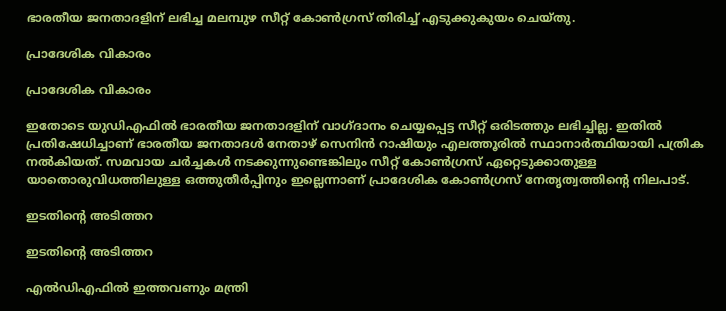ഭാരതീയ ജനതാദളിന് ലഭിച്ച മലമ്പുഴ സീറ്റ് കോണ്‍ഗ്രസ് തിരിച്ച് എടുക്കുകുയം ചെയ്തു.

പ്രാദേശിക വികാരം

പ്രാദേശിക വികാരം

ഇതോടെ യുഡിഎഫില്‍ ഭാരതീയ ജനതാദളിന് വാഗ്ദാനം ചെയ്യപ്പെട്ട സീറ്റ് ഒരിടത്തും ലഭിച്ചില്ല. ഇതില്‍ പ്രതിഷേധിച്ചാണ് ഭാരതീയ ജനതാദള്‍ നേതാഴ് സെനിന്‍ റാഷിയും എലത്തൂരില്‍ സ്ഥാനാര്‍ത്ഥിയായി പത്രിക നല്‍കിയത്. സമവായ ചര്‍ച്ചകള്‍ നടക്കുന്നുണ്ടെങ്കിലും സീറ്റ് കോണ്‍ഗ്രസ് ഏറ്റെടുക്കാതുള്ള യാതൊരുവിധത്തിലുള്ള ഒത്തുതീര്‍പ്പിനും ഇല്ലെന്നാണ് പ്രാദേശിക കോണ്‍ഗ്രസ് നേതൃത്വത്തിന്‍റെ നിലപാട്.

ഇടതിന്‍റെ അടിത്തറ

ഇടതിന്‍റെ അടിത്തറ

എല്‍ഡിഎഫില്‍ ഇത്തവണും മന്ത്രി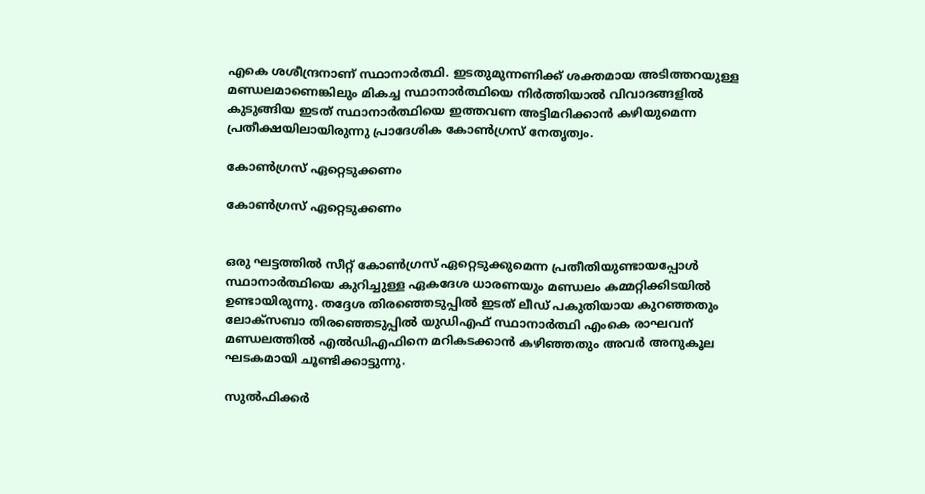എകെ ശശീന്ദ്രനാണ് സ്ഥാനാര്‍ത്ഥി. ഇടതുമുന്നണിക്ക് ശക്തമായ അടിത്തറയുള്ള മണ്ഡലമാണെങ്കിലും മികച്ച സ്ഥാനാര്‍ത്ഥിയെ നിര്‍ത്തിയാല്‍ വിവാദങ്ങളില്‍ കുടുങ്ങിയ ഇടത് സ്ഥാനാര്‍ത്ഥിയെ ഇത്തവണ അട്ടിമറിക്കാന്‍ കഴിയുമെന്ന പ്രതീക്ഷയിലായിരുന്നു പ്രാദേശിക കോണ്‍ഗ്രസ് നേതൃത്വം.

കോണ്‍ഗ്രസ് ഏറ്റെടുക്കണം

കോണ്‍ഗ്രസ് ഏറ്റെടുക്കണം


ഒരു ഘട്ടത്തില്‍ സീറ്റ് കോണ്‍ഗ്രസ് ഏറ്റെടുക്കുമെന്ന പ്രതീതിയുണ്ടായപ്പോള്‍ സ്ഥാനാര്‍ത്ഥിയെ കുറിച്ചുള്ള ഏകദേശ ധാരണയും മണ്ഡലം കമ്മറ്റിക്കിടയില്‍ ഉണ്ടായിരുന്നു. തദ്ദേശ തിരഞ്ഞെടുപ്പില്‍ ഇടത് ലീഡ് പകുതിയായ കുറഞ്ഞതും ലോക്സബാ തിരഞ്ഞെടുപ്പില്‍ യുഡിഎഫ് സ്ഥാനാര്‍ത്ഥി എംകെ രാഘവന് മണ്ഡലത്തില്‍ എല്‍ഡിഎഫിനെ മറികടക്കാന്‍ കഴിഞ്ഞതും അവര്‍ അനുകൂല ഘടകമായി ചൂണ്ടിക്കാട്ടുന്നു.

സുൽഫിക്കര്‍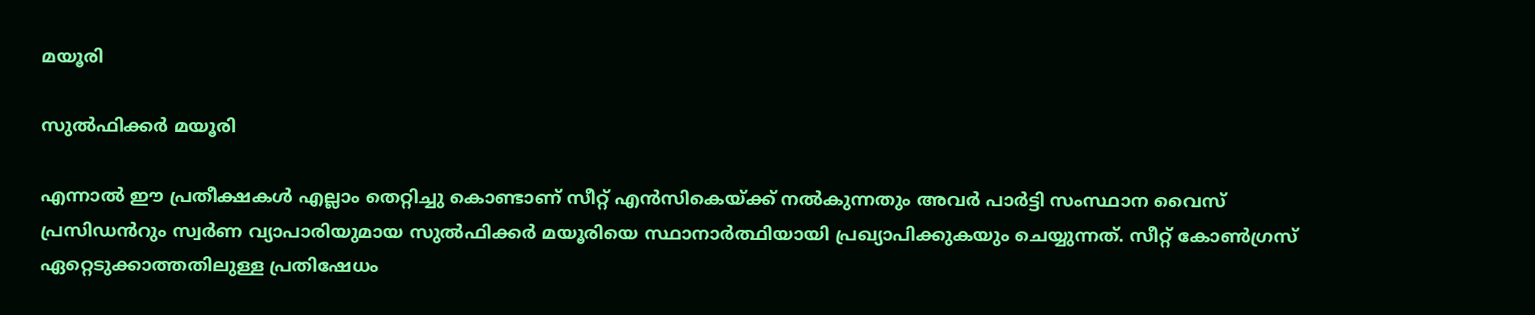മയൂരി

സുൽഫിക്കര്‍ മയൂരി

എന്നാല്‍ ഈ പ്രതീക്ഷകള്‍ എല്ലാം തെറ്റിച്ചു കൊണ്ടാണ് സീറ്റ് എന്‍സികെയ്ക്ക് നല്‍കുന്നതും അവര്‍ പാര്‍ട്ടി സംസ്ഥാന വൈസ് പ്രസിഡൻറും സ്വർണ വ്യാപാരിയുമായ സുൽഫിക്കര്‍ മയൂരിയെ സ്ഥാനാര്‍ത്ഥിയായി പ്രഖ്യാപിക്കുകയും ചെയ്യുന്നത്. സീറ്റ് കോണ്‍ഗ്രസ് ഏറ്റെടുക്കാത്തതിലുള്ള പ്രതിഷേധം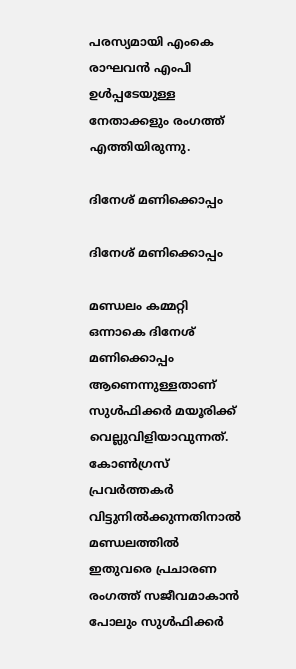പരസ്യമായി എംകെ രാഘവന്‍ എംപി ഉള്‍പ്പടേയുള്ള നേതാക്കളും രംഗത്ത് എത്തിയിരുന്നു.

ദിനേശ് മണിക്കൊപ്പം

ദിനേശ് മണിക്കൊപ്പം

മണ്ഡലം കമ്മറ്റി ഒന്നാകെ ദിനേശ് മണിക്കൊപ്പം ആണെന്നുള്ളതാണ് സുള്‍ഫിക്കര്‍ മയൂരിക്ക് വെല്ലുവിളിയാവുന്നത്. കോണ്‍ഗ്രസ് പ്രവര്‍ത്തകര്‍ വിട്ടുനില്‍ക്കുന്നതിനാല്‍ മണ്ഡലത്തില്‍ ഇതുവരെ പ്രചാരണ രംഗത്ത് സജീവമാകാന്‍ പോലും സുള്‍ഫിക്കര്‍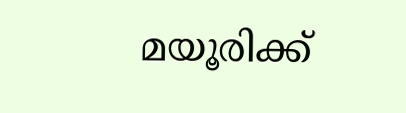മയൂരിക്ക്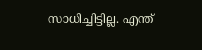സാധിച്ചിട്ടില്ല. എന്ത്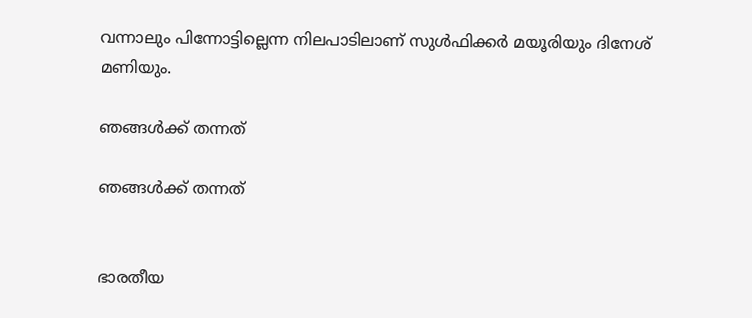വന്നാലും പിന്നോട്ടില്ലെന്ന നിലപാടിലാണ് സുള്‍ഫിക്കര്‍ മയൂരിയും ദിനേശ് മണിയും.

ഞങ്ങള്‍ക്ക് തന്നത്

ഞങ്ങള്‍ക്ക് തന്നത്


ഭാരതീയ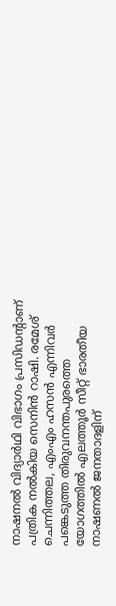നാഷനൽ വിദ്യാർഥി വിഭാഗം പ്രസിഡന്‍റാണ് പത്രിക നല്‍കിയ സെനിന്‍ റാഷി. രമേശ് ചെന്നിത്തല, എംഎം ഹസന്‍ എന്നിവര്‍ പങ്കെടുത്ത തിരുവനന്തപുരത്തെ യോഗത്തില്‍ എലത്തൂര്‍ സീറ്റ് ഭാരതീയ നാഷണല്‍ ജനതാദളിന്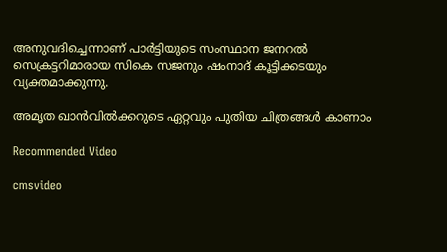അനുവദിച്ചെന്നാണ് പാര്‍ട്ടിയുടെ സംസ്ഥാന ജനറല്‍ സെക്രട്ടറിമാരായ സികെ സജനും ഷംനാദ് കൂട്ടിക്കടയും വ്യക്തമാക്കുന്നു.

അമൃത ഖാന്‍വില്‍ക്കറുടെ ഏറ്റവും പുതിയ ചിത്രങ്ങള്‍ കാണാം

Recommended Video

cmsvideo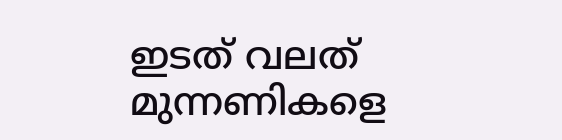ഇടത് വലത് മുന്നണികളെ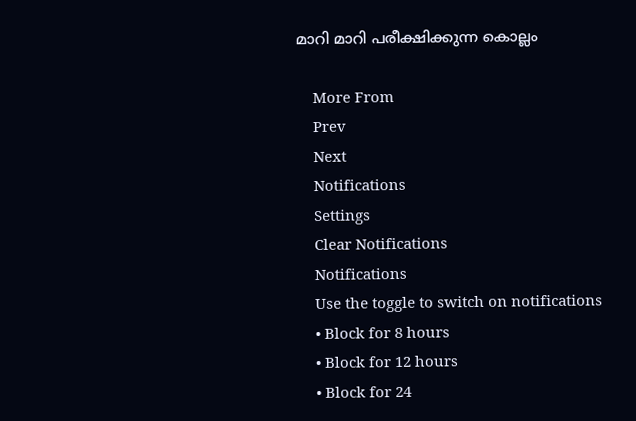മാറി മാറി പരീക്ഷിക്കുന്ന കൊല്ലം

    More From
    Prev
    Next
    Notifications
    Settings
    Clear Notifications
    Notifications
    Use the toggle to switch on notifications
    • Block for 8 hours
    • Block for 12 hours
    • Block for 24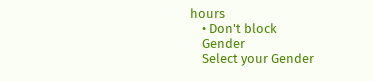hours
    • Don't block
    Gender
    Select your Gender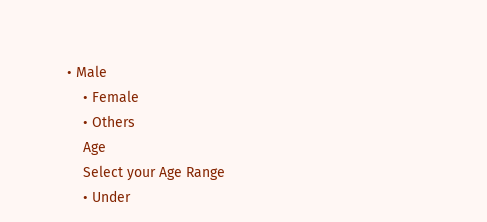• Male
    • Female
    • Others
    Age
    Select your Age Range
    • Under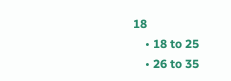18
    • 18 to 25
    • 26 to 35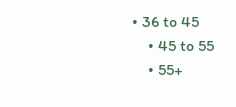• 36 to 45
    • 45 to 55
    • 55+